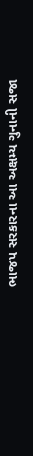ભાજપ સરકારના આ અક્ષમ્ય ગુનાની સજા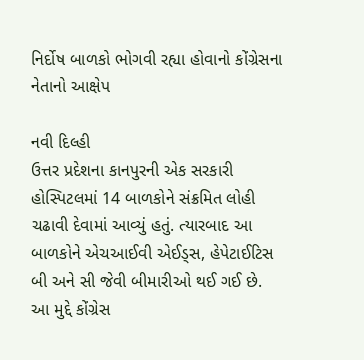નિર્દોષ બાળકો ભોગવી રહ્યા હોવાનો કોંગ્રેસના નેતાનો આક્ષેપ

નવી દિલ્હી
ઉત્તર પ્રદેશના કાનપુરની એક સરકારી હોસ્પિટલમાં 14 બાળકોને સંક્રમિત લોહી ચઢાવી દેવામાં આવ્યું હતું. ત્યારબાદ આ બાળકોને એચઆઈવી એઈડ્સ, હેપેટાઈટિસ બી અને સી જેવી બીમારીઓ થઈ ગઈ છે. આ મુદ્દે કોંગ્રેસ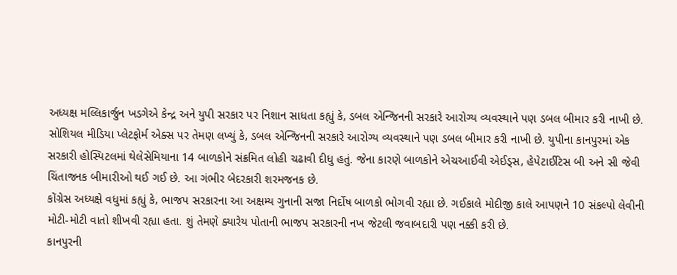અધ્યક્ષ મલ્લિકાર્જુન ખડગેએ કેન્દ્ર અને યુપી સરકાર પર નિશાન સાધતા કહ્યું કે, ડબલ એન્જિનની સરકારે આરોગ્ય વ્યવસ્થાને પણ ડબલ બીમાર કરી નાખી છે.
સોશિયલ મીડિયા પ્લેટફોર્મ એક્સ પર તેમણ લખ્યું કે, ડબલ એન્જિનની સરકારે આરોગ્ય વ્યવસ્થાને પણ ડબલ બીમાર કરી નાખી છે. યુપીના કાનપુરમાં એક સરકારી હોસ્પિટલમાં થેલેસેમિયાના 14 બાળકોને સંક્રમિત લોહી ચઢાવી દીધુ હતું. જેના કારણે બાળકોને એચઆઈવી એઈડ્સ, હેપેટાઈટિસ બી અને સી જેવી ચિંતાજનક બીમારીઓ થઈ ગઈ છે. આ ગંભીર બેદરકારી શરમજનક છે.
કોંગ્રેસ અધ્યક્ષે વધુમાં કહ્યું કે, ભાજપ સરકારના આ અક્ષમ્ય ગુનાની સજા નિર્દોષ બાળકો ભોગવી રહ્યા છે. ગઈકાલે મોદીજી કાલે આપણને 10 સંકલ્પો લેવીની મોટી-મોટી વાતો શીખવી રહ્યા હતા. શું તેમણે ક્યારેય પોતાની ભાજપ સરકારની નખ જેટલી જવાબદારી પણ નક્કી કરી છે.
કાનપુરની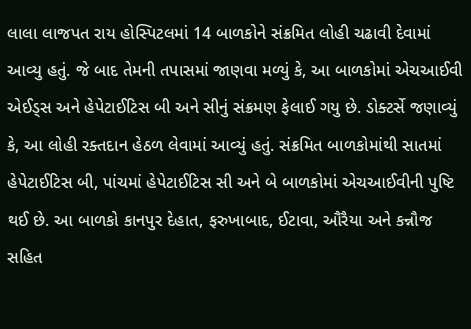લાલા લાજપત રાય હોસ્પિટલમાં 14 બાળકોને સંક્રમિત લોહી ચઢાવી દેવામાં આવ્યુ હતું. જે બાદ તેમની તપાસમાં જાણવા મળ્યું કે, આ બાળકોમાં એચઆઈવી એઈડ્સ અને હેપેટાઈટિસ બી અને સીનું સંક્રમણ ફેલાઈ ગયુ છે. ડોક્ટર્સે જણાવ્યું કે, આ લોહી રક્તદાન હેઠળ લેવામાં આવ્યું હતું. સંક્રમિત બાળકોમાંથી સાતમાં હેપેટાઈટિસ બી, પાંચમાં હેપેટાઈટિસ સી અને બે બાળકોમાં એચઆઈવીની પુષ્ટિ થઈ છે. આ બાળકો કાનપુર દેહાત, ફરુખાબાદ, ઈટાવા, ઔરૈયા અને કન્નૌજ સહિત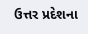ઉત્તર પ્રદેશના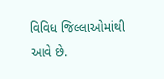વિવિધ જિલ્લાઓમાંથી આવે છે.